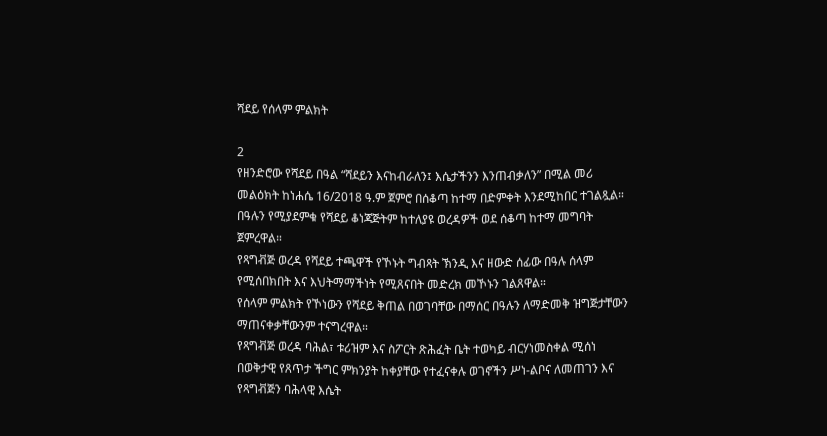ሻደይ የሰላም ምልክት

2
የዘንድሮው የሻደይ በዓል “ሻደይን እናከብራለን፤ እሴታችንን እንጠብቃለን” በሚል መሪ መልዕክት ከነሐሴ 16/2018 ዓ.ም ጀምሮ በሰቆጣ ከተማ በድምቀት እንደሚከበር ተገልጿል።
በዓሉን የሚያደምቁ የሻደይ ቆነጃጅትም ከተለያዩ ወረዳዎች ወደ ሰቆጣ ከተማ መግባት ጀምረዋል።
የጻግቭጅ ወረዳ የሻደይ ተጫዋች የኾኑት ግብጻት ኽንዲ እና ዘውድ ሰፊው በዓሉ ሰላም የሚሰበክበት እና እህትማማችነት የሚጸናበት መድረክ መኾኑን ገልጸዋል።
የሰላም ምልክት የኾነውን የሻደይ ቅጠል በወገባቸው በማሰር በዓሉን ለማድመቅ ዝግጅታቸውን ማጠናቀቃቸውንም ተናግረዋል።
የጻግቭጅ ወረዳ ባሕል፣ ቱሪዝም እና ስፖርት ጽሕፈት ቤት ተወካይ ብርሃነመስቀል ሚሰነ በወቅታዊ የጸጥታ ችግር ምክንያት ከቀያቸው የተፈናቀሉ ወገኖችን ሥነ-ልቦና ለመጠገን እና የጻግቭጅን ባሕላዊ እሴት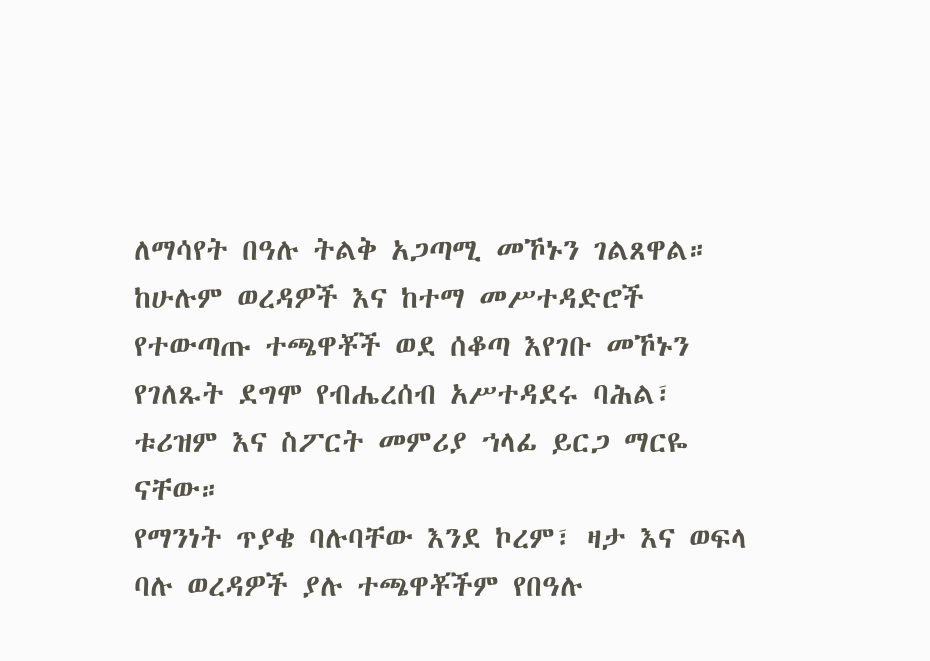ለማሳየት በዓሉ ትልቅ አጋጣሚ መኾኑን ገልጸዋል።
ከሁሉም ወረዳዎች እና ከተማ መሥተዳድሮች የተውጣጡ ተጫዋቾች ወደ ሰቆጣ እየገቡ መኾኑን የገለጹት ደግሞ የብሔረሰብ አሥተዳደሩ ባሕል፣ ቱሪዝም እና ስፖርት መምሪያ ኀላፊ ይርጋ ማርዬ ናቸው።
የማንነት ጥያቄ ባሉባቸው እንደ ኮረም፣ ዛታ እና ወፍላ ባሉ ወረዳዎች ያሉ ተጫዋቾችም የበዓሉ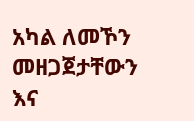አካል ለመኾን መዘጋጀታቸውን እና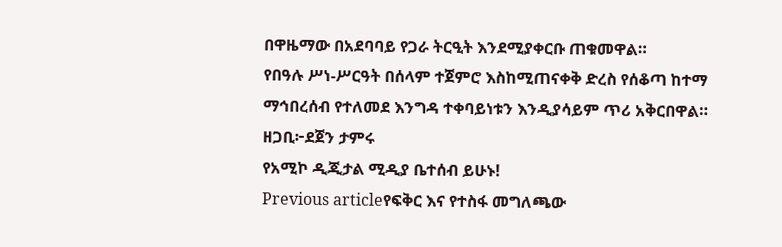በዋዜማው በአደባባይ የጋራ ትርዒት እንደሚያቀርቡ ጠቁመዋል።
የበዓሉ ሥነ-ሥርዓት በሰላም ተጀምሮ እስከሚጠናቀቅ ድረስ የሰቆጣ ከተማ ማኅበረሰብ የተለመደ እንግዳ ተቀባይነቱን እንዲያሳይም ጥሪ አቅርበዋል።
ዘጋቢ፦ደጀን ታምሩ
የአሚኮ ዲጂታል ሚዲያ ቤተሰብ ይሁኑ!
Previous articleየፍቅር እና የተስፋ መግለጫው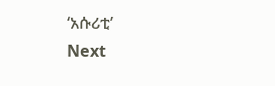‘አሱሪቲ’
Next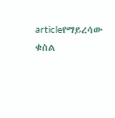articleየማይረሳው ቁስል